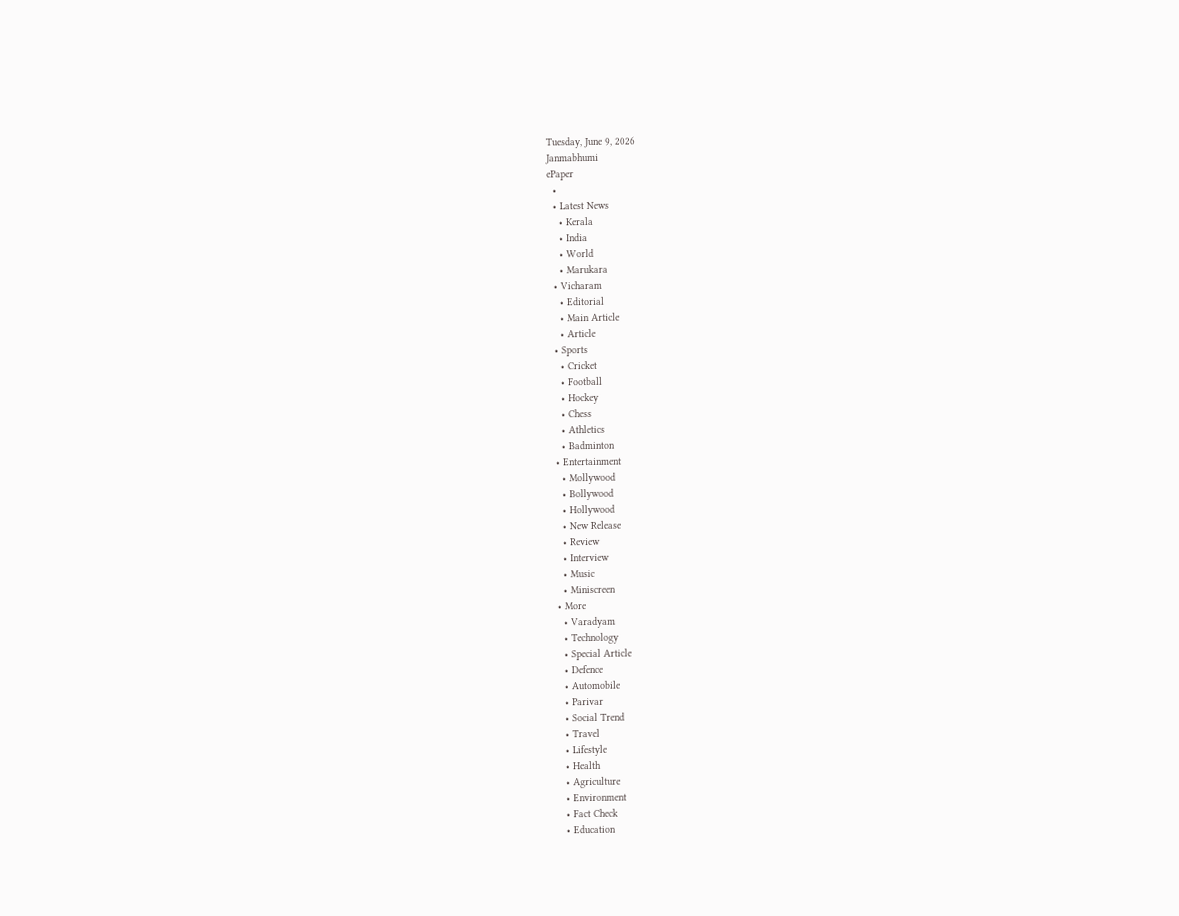Tuesday, June 9, 2026
Janmabhumi
ePaper
  •
  • Latest News
    • Kerala
    • India
    • World
    • Marukara
  • Vicharam
    • Editorial
    • Main Article
    • Article
  • Sports
    • Cricket
    • Football
    • Hockey
    • Chess
    • Athletics
    • Badminton
  • Entertainment
    • Mollywood
    • Bollywood
    • Hollywood
    • New Release
    • Review
    • Interview
    • Music
    • Miniscreen
  • More
    • Varadyam
    • Technology
    • Special Article
    • Defence
    • Automobile
    • Parivar
    • Social Trend
    • Travel
    • Lifestyle
    • Health
    • Agriculture
    • Environment
    • Fact Check
    • Education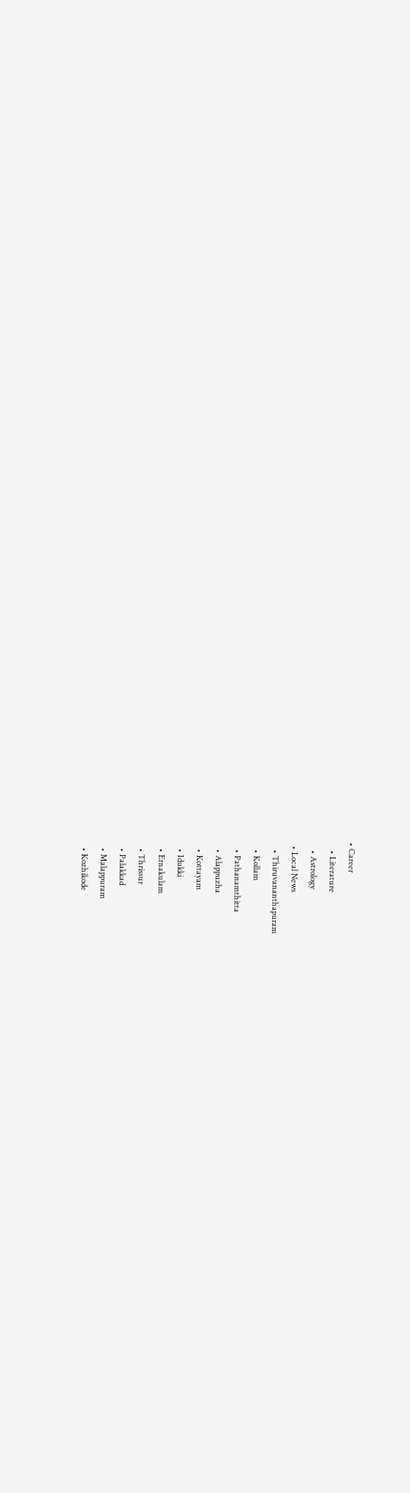• Career
    • Literature
    • Astrology
  • Local News
    • Thiruvananthapuram
    • Kollam
    • Pathanamthitta
    • Alappuzha
    • Kottayam
    • Idukki
    • Ernakulam
    • Thrissur
    • Palakkad
    • Malappuram
    • Kozhikode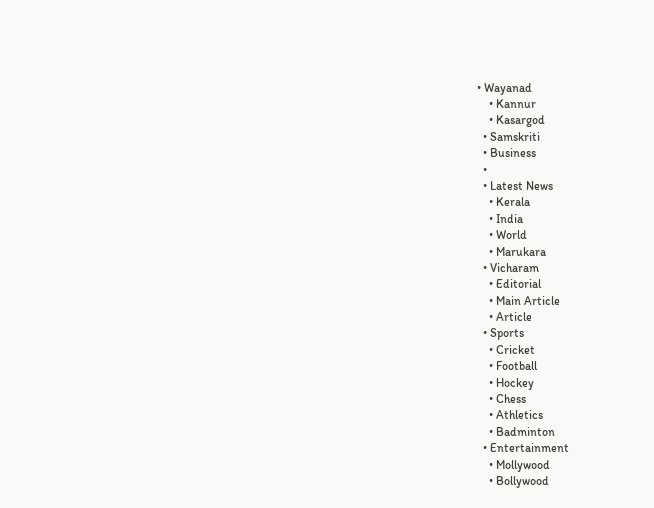• Wayanad
    • Kannur
    • Kasargod
  • Samskriti
  • Business
  •
  • Latest News
    • Kerala
    • India
    • World
    • Marukara
  • Vicharam
    • Editorial
    • Main Article
    • Article
  • Sports
    • Cricket
    • Football
    • Hockey
    • Chess
    • Athletics
    • Badminton
  • Entertainment
    • Mollywood
    • Bollywood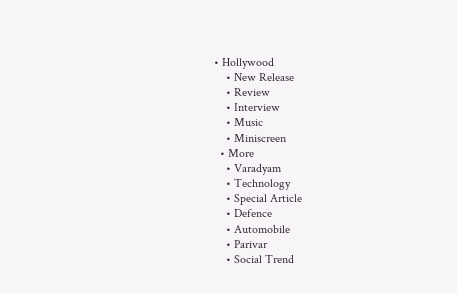• Hollywood
    • New Release
    • Review
    • Interview
    • Music
    • Miniscreen
  • More
    • Varadyam
    • Technology
    • Special Article
    • Defence
    • Automobile
    • Parivar
    • Social Trend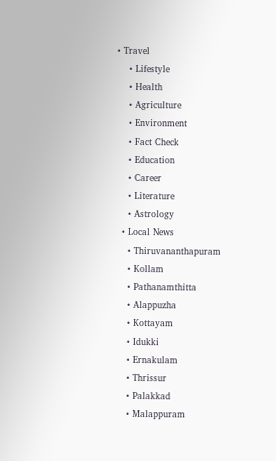• Travel
    • Lifestyle
    • Health
    • Agriculture
    • Environment
    • Fact Check
    • Education
    • Career
    • Literature
    • Astrology
  • Local News
    • Thiruvananthapuram
    • Kollam
    • Pathanamthitta
    • Alappuzha
    • Kottayam
    • Idukki
    • Ernakulam
    • Thrissur
    • Palakkad
    • Malappuram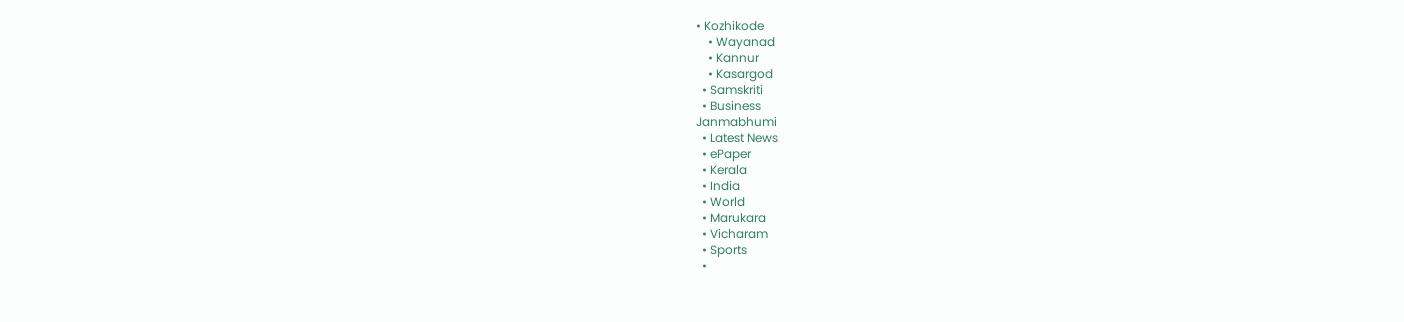• Kozhikode
    • Wayanad
    • Kannur
    • Kasargod
  • Samskriti
  • Business
Janmabhumi
  • Latest News
  • ePaper
  • Kerala
  • India
  • World
  • Marukara
  • Vicharam
  • Sports
  •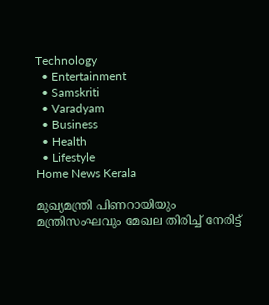Technology
  • Entertainment
  • Samskriti
  • Varadyam
  • Business
  • Health
  • Lifestyle
Home News Kerala

മുഖ്യമന്ത്രി പിണറായിയും മന്ത്രിസംഘവും മേഖല തിരിച്ച് നേരിട്ട്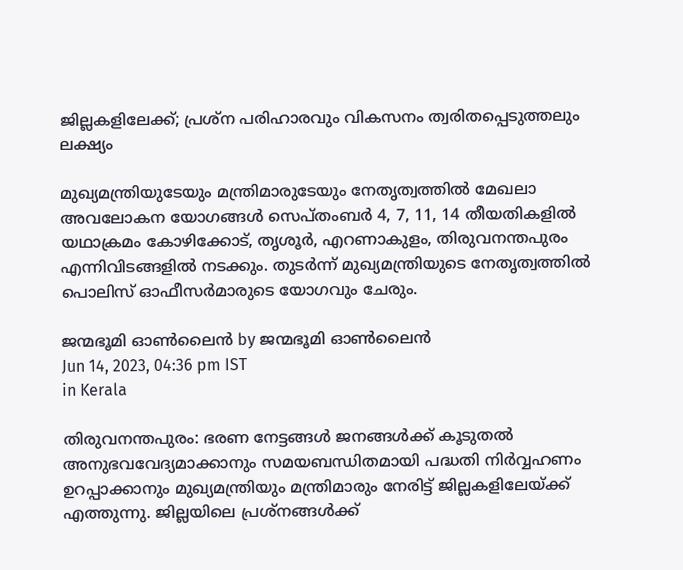ജില്ലകളിലേക്ക്; പ്രശ്‌ന പരിഹാരവും വികസനം ത്വരിതപ്പെടുത്തലും ലക്ഷ്യം

മുഖ്യമന്ത്രിയുടേയും മന്ത്രിമാരുടേയും നേതൃത്വത്തില്‍ മേഖലാ അവലോകന യോഗങ്ങള്‍ സെപ്തംബര്‍ 4, 7, 11, 14 തീയതികളില്‍ യഥാക്രമം കോഴിക്കോട്, തൃശൂര്‍, എറണാകുളം, തിരുവനന്തപുരം എന്നിവിടങ്ങളില്‍ നടക്കും. തുടര്‍ന്ന് മുഖ്യമന്ത്രിയുടെ നേതൃത്വത്തില്‍ പൊലിസ് ഓഫീസര്‍മാരുടെ യോഗവും ചേരും.

ജന്മഭൂമി ഓണ്‍ലൈന്‍ by ജന്മഭൂമി ഓണ്‍ലൈന്‍
Jun 14, 2023, 04:36 pm IST
in Kerala

തിരുവനന്തപുരം: ഭരണ നേട്ടങ്ങള്‍ ജനങ്ങള്‍ക്ക് കൂടുതല്‍ അനുഭവവേദ്യമാക്കാനും സമയബന്ധിതമായി പദ്ധതി നിര്‍വ്വഹണം ഉറപ്പാക്കാനും മുഖ്യമന്ത്രിയും മന്ത്രിമാരും നേരിട്ട് ജില്ലകളിലേയ്‌ക്ക് എത്തുന്നു. ജില്ലയിലെ പ്രശ്‌നങ്ങള്‍ക്ക്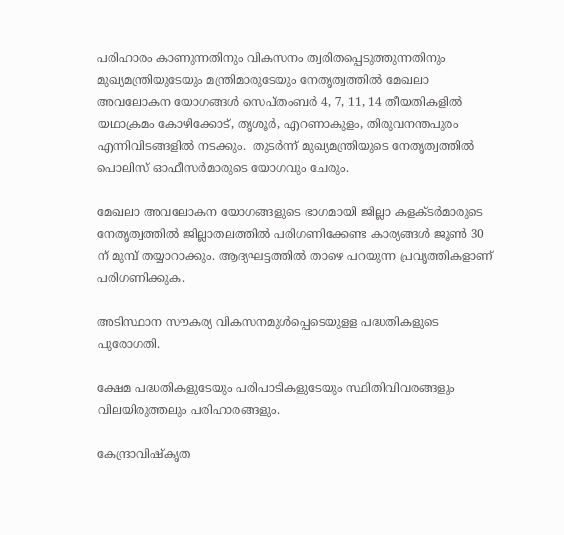പരിഹാരം കാണുന്നതിനും വികസനം ത്വരിതപ്പെടുത്തുന്നതിനും  മുഖ്യമന്ത്രിയുടേയും മന്ത്രിമാരുടേയും നേതൃത്വത്തില്‍ മേഖലാ അവലോകന യോഗങ്ങള്‍ സെപ്തംബര്‍ 4, 7, 11, 14 തീയതികളില്‍ യഥാക്രമം കോഴിക്കോട്, തൃശൂര്‍, എറണാകുളം, തിരുവനന്തപുരം എന്നിവിടങ്ങളില്‍ നടക്കും.  തുടര്‍ന്ന് മുഖ്യമന്ത്രിയുടെ നേതൃത്വത്തില്‍ പൊലിസ് ഓഫീസര്‍മാരുടെ യോഗവും ചേരും.

മേഖലാ അവലോകന യോഗങ്ങളുടെ ഭാഗമായി ജില്ലാ കളക്ടര്‍മാരുടെ നേതൃത്വത്തില്‍ ജില്ലാതലത്തില്‍ പരിഗണിക്കേണ്ട കാര്യങ്ങള്‍ ജൂണ്‍ 30 ന് മുമ്പ് തയ്യാറാക്കും. ആദ്യഘട്ടത്തില്‍ താഴെ പറയുന്ന പ്രവൃത്തികളാണ് പരിഗണിക്കുക.

അടിസ്ഥാന സൗകര്യ വികസനമുള്‍പ്പെടെയുളള പദ്ധതികളുടെ പുരോഗതി.

ക്ഷേമ പദ്ധതികളുടേയും പരിപാടികളുടേയും സ്ഥിതിവിവരങ്ങളും വിലയിരുത്തലും പരിഹാരങ്ങളും.

കേന്ദ്രാവിഷ്‌കൃത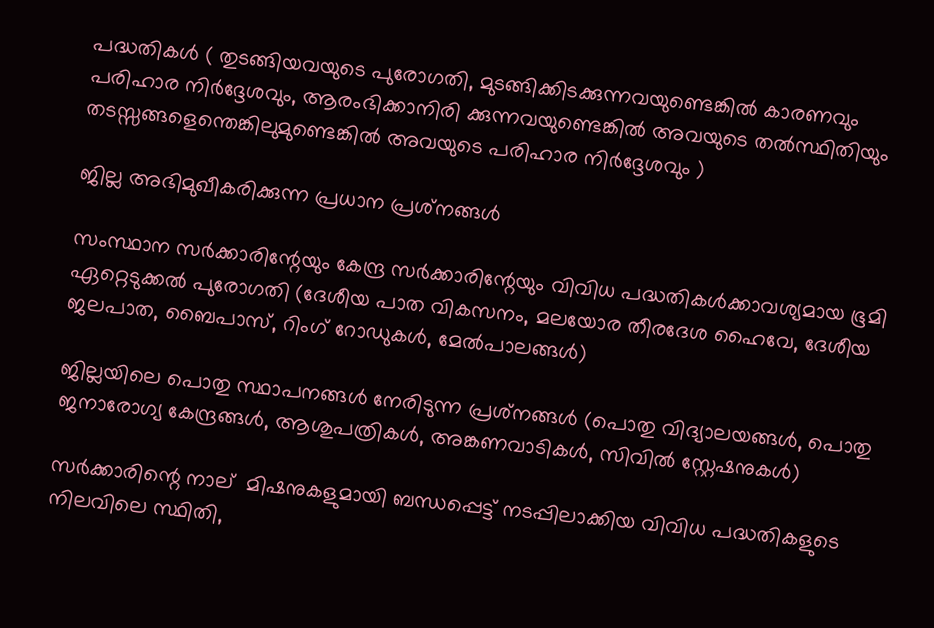പദ്ധതികള്‍ ( തുടങ്ങിയവയുടെ പുരോഗതി, മുടങ്ങിക്കിടക്കുന്നവയുണ്ടെങ്കില്‍ കാരണവും പരിഹാര നിര്‍ദ്ദേശവും, ആരംഭിക്കാനിരി ക്കുന്നവയുണ്ടെങ്കില്‍ അവയുടെ തല്‍സ്ഥിതിയും തടസ്സങ്ങളെന്തെങ്കിലുമുണ്ടെങ്കില്‍ അവയുടെ പരിഹാര നിര്‍ദ്ദേശവും )

ജില്ല അഭിമുഖീകരിക്കുന്ന പ്രധാന പ്രശ്‌നങ്ങള്‍

സംസ്ഥാന സര്‍ക്കാരിന്റേയും കേന്ദ്ര സര്‍ക്കാരിന്റേയും വിവിധ പദ്ധതികള്‍ക്കാവശ്യമായ ഭൂമി ഏറ്റെടുക്കല്‍ പുരോഗതി (ദേശീയ പാത വികസനം, മലയോര തീരദേശ ഹൈവേ, ദേശീയ ജലപാത, ബൈപാസ്, റിംഗ് റോഡുകള്‍, മേല്‍പാലങ്ങള്‍)

ജില്ലയിലെ പൊതു സ്ഥാപനങ്ങള്‍ നേരിടുന്ന പ്രശ്‌നങ്ങള്‍ (പൊതു വിദ്യാലയങ്ങള്‍, പൊതു ജനാരോഗ്യ കേന്ദ്രങ്ങള്‍, ആശുപത്രികള്‍, അങ്കണവാടികള്‍, സിവില്‍ സ്റ്റേഷനുകള്‍)

സര്‍ക്കാരിന്റെ നാല്  മിഷനുകളുമായി ബന്ധപ്പെട്ട് നടപ്പിലാക്കിയ വിവിധ പദ്ധതികളുടെ നിലവിലെ സ്ഥിതി,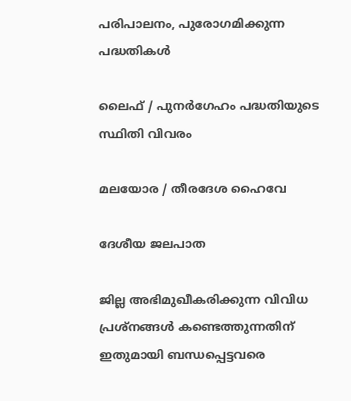പരിപാലനം, പുരോഗമിക്കുന്ന പദ്ധതികള്‍

ലൈഫ് / പുനര്‍ഗേഹം പദ്ധതിയുടെ സ്ഥിതി വിവരം

മലയോര / തീരദേശ ഹൈവേ

ദേശീയ ജലപാത

ജില്ല അഭിമുഖീകരിക്കുന്ന വിവിധ പ്രശ്‌നങ്ങള്‍ കണ്ടെത്തുന്നതിന് ഇതുമായി ബന്ധപ്പെട്ടവരെ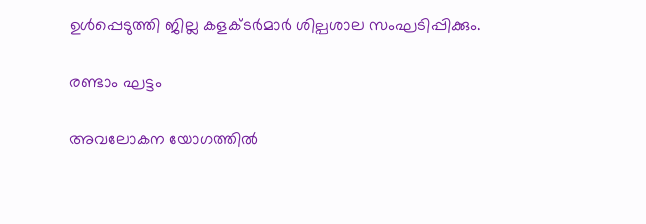ഉള്‍പ്പെടുത്തി ജില്ല കളക്ടര്‍മാര്‍ ശില്പശാല സംഘടിപ്പിക്കും.

രണ്ടാം ഘട്ടം

അവലോകന യോഗത്തില്‍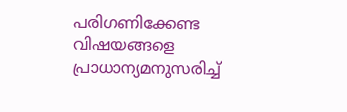പരിഗണിക്കേണ്ട വിഷയങ്ങളെ പ്രാധാന്യമനുസരിച്ച്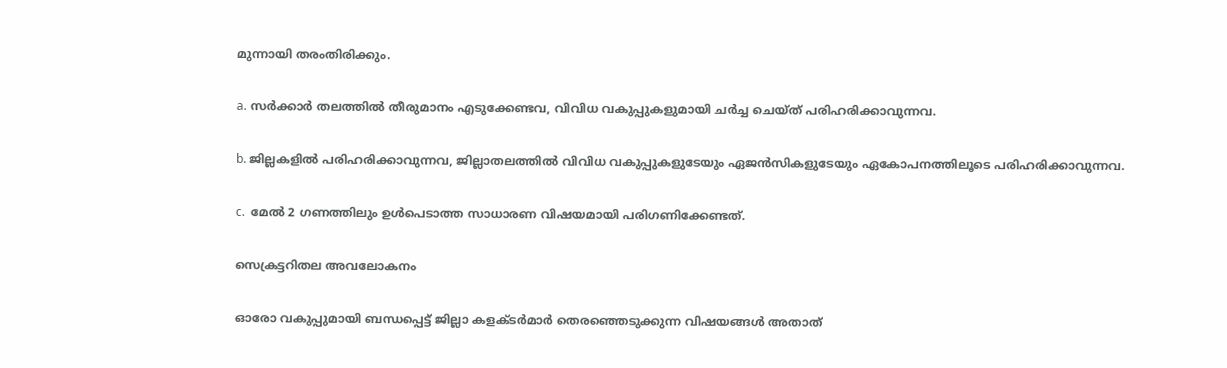മുന്നായി തരംതിരിക്കും.

a. സര്‍ക്കാര്‍ തലത്തില്‍ തീരുമാനം എടുക്കേണ്ടവ, വിവിധ വകുപ്പുകളുമായി ചര്‍ച്ച ചെയ്ത് പരിഹരിക്കാവുന്നവ.

b. ജില്ലകളില്‍ പരിഹരിക്കാവുന്നവ, ജില്ലാതലത്തില്‍ വിവിധ വകുപ്പുകളുടേയും ഏജന്‍സികളുടേയും ഏകോപനത്തിലൂടെ പരിഹരിക്കാവുന്നവ.

c.  മേല്‍ 2 ഗണത്തിലും ഉള്‍പെടാത്ത സാധാരണ വിഷയമായി പരിഗണിക്കേണ്ടത്.

സെക്രട്ടറിതല അവലോകനം

ഓരോ വകുപ്പുമായി ബന്ധപ്പെട്ട് ജില്ലാ കളക്ടര്‍മാര്‍ തെരഞ്ഞെടുക്കുന്ന വിഷയങ്ങള്‍ അതാത്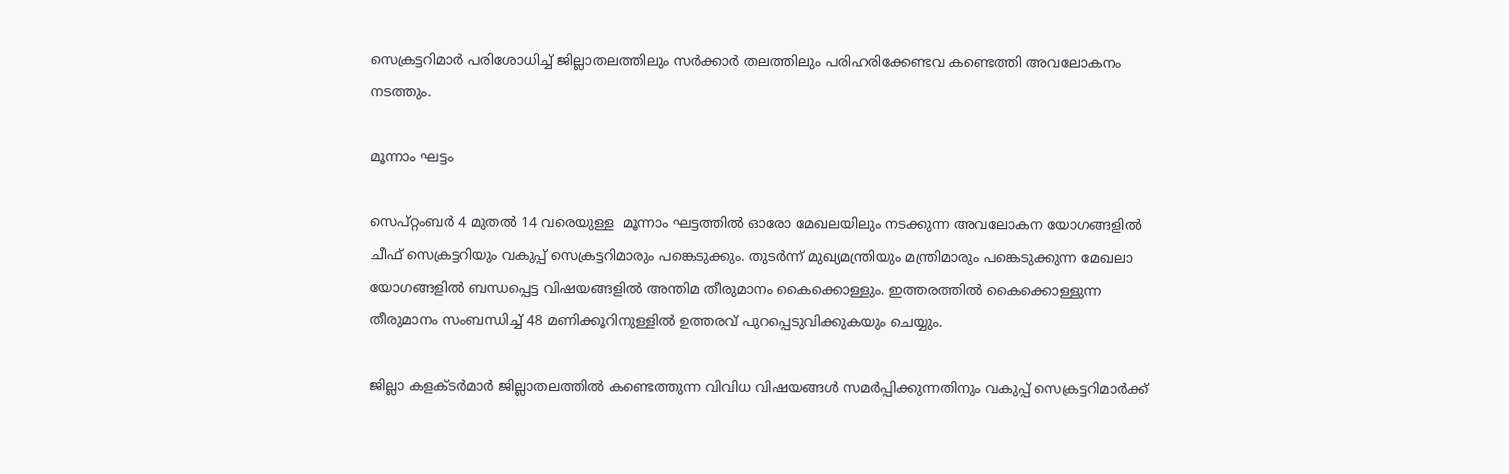സെക്രട്ടറിമാര്‍ പരിശോധിച്ച് ജില്ലാതലത്തിലും സര്‍ക്കാര്‍ തലത്തിലും പരിഹരിക്കേണ്ടവ കണ്ടെത്തി അവലോകനം നടത്തും.

മൂന്നാം ഘട്ടം

സെപ്റ്റംബര്‍ 4 മുതല്‍ 14 വരെയുള്ള  മൂന്നാം ഘട്ടത്തില്‍ ഓരോ മേഖലയിലും നടക്കുന്ന അവലോകന യോഗങ്ങളില്‍ ചീഫ് സെക്രട്ടറിയും വകുപ്പ് സെക്രട്ടറിമാരും പങ്കെടുക്കും. തുടര്‍ന്ന് മുഖ്യമന്ത്രിയും മന്ത്രിമാരും പങ്കെടുക്കുന്ന മേഖലാ യോഗങ്ങളില്‍ ബന്ധപ്പെട്ട വിഷയങ്ങളില്‍ അന്തിമ തീരുമാനം കൈക്കൊള്ളും. ഇത്തരത്തില്‍ കൈക്കൊള്ളുന്ന തീരുമാനം സംബന്ധിച്ച് 48 മണിക്കൂറിനുള്ളില്‍ ഉത്തരവ് പുറപ്പെടുവിക്കുകയും ചെയ്യും.

ജില്ലാ കളക്ടര്‍മാര്‍ ജില്ലാതലത്തില്‍ കണ്ടെത്തുന്ന വിവിധ വിഷയങ്ങള്‍ സമര്‍പ്പിക്കുന്നതിനും വകുപ്പ് സെക്രട്ടറിമാര്‍ക്ക്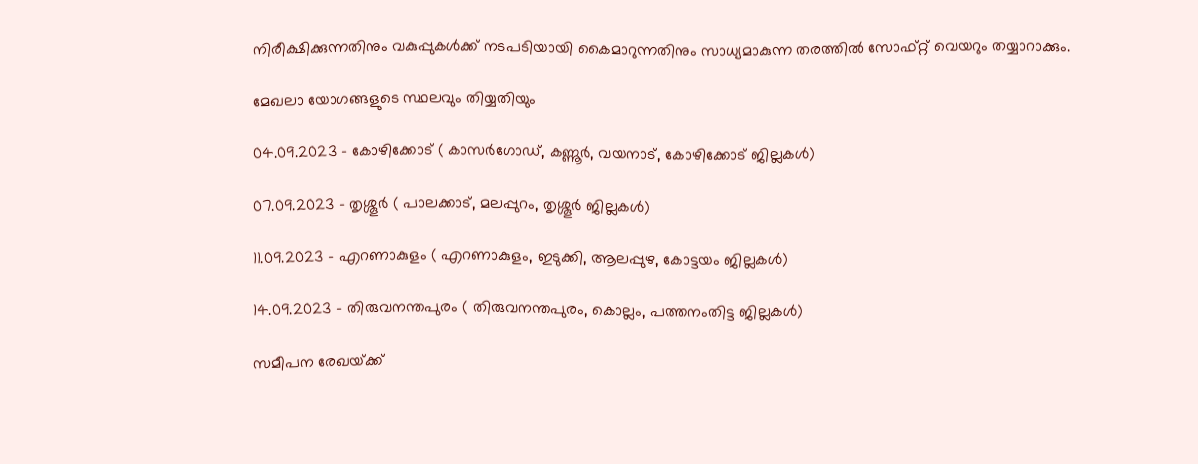നിരീക്ഷിക്കുന്നതിനും വകുപ്പുകള്‍ക്ക് നടപടിയായി കൈമാറുന്നതിനും സാധ്യമാകുന്ന തരത്തില്‍ സോഫ്റ്റ് വെയറും തയ്യാറാക്കും.

മേഖലാ യോഗങ്ങളുടെ സ്ഥലവും തിയ്യതിയും

04.09.2023 – കോഴിക്കോട് ( കാസര്‍ഗോഡ്, കണ്ണൂര്‍, വയനാട്, കോഴിക്കോട് ജില്ലകള്‍)

07.09.2023 – തൃശ്ശൂര്‍ ( പാലക്കാട്, മലപ്പുറം, തൃശ്ശൂര്‍ ജില്ലകള്‍)

11.09.2023 – എറണാകുളം ( എറണാകുളം, ഇടുക്കി, ആലപ്പുഴ, കോട്ടയം ജില്ലകള്‍)

14.09.2023 – തിരുവനന്തപുരം ( തിരുവനന്തപുരം, കൊല്ലം, പത്തനംതിട്ട ജില്ലകള്‍)

സമീപന രേഖയ്‌ക്ക്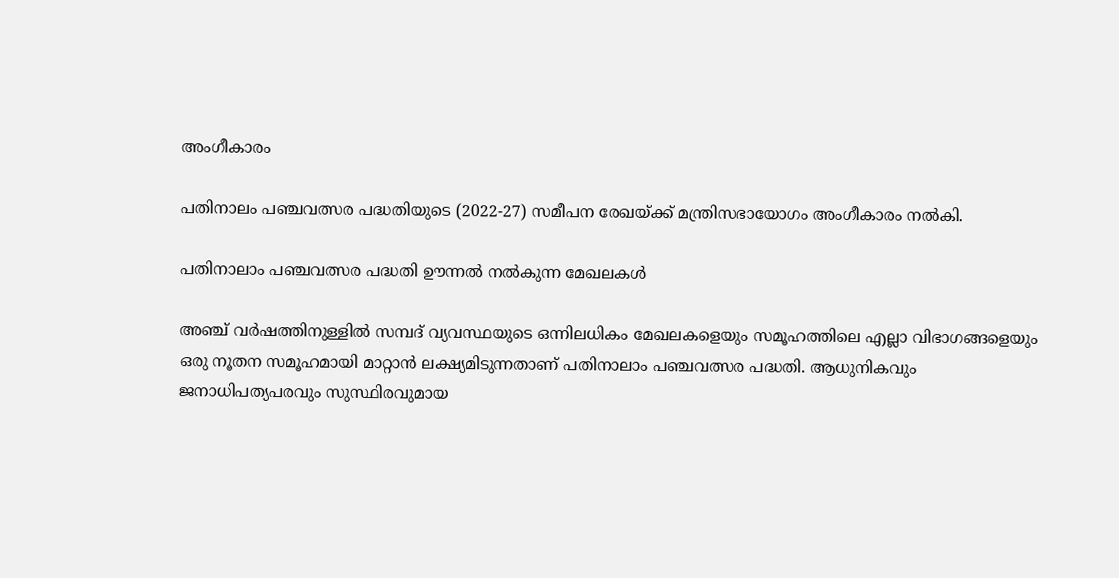അംഗീകാരം

പതിനാലം പഞ്ചവത്സര പദ്ധതിയുടെ (2022-27) സമീപന രേഖയ്‌ക്ക് മന്ത്രിസഭായോഗം അംഗീകാരം നല്‍കി.

പതിനാലാം പഞ്ചവത്സര പദ്ധതി ഊന്നല്‍ നല്‍കുന്ന മേഖലകള്‍

അഞ്ച് വര്‍ഷത്തിനുള്ളില്‍ സമ്പദ് വ്യവസ്ഥയുടെ ഒന്നിലധികം മേഖലകളെയും സമൂഹത്തിലെ എല്ലാ വിഭാഗങ്ങളെയും ഒരു നൂതന സമൂഹമായി മാറ്റാന്‍ ലക്ഷ്യമിടുന്നതാണ് പതിനാലാം പഞ്ചവത്സര പദ്ധതി. ആധുനികവും ജനാധിപത്യപരവും സുസ്ഥിരവുമായ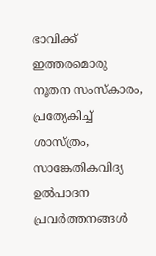ഭാവിക്ക് ഇത്തരമൊരു നൂതന സംസ്‌കാരം, പ്രത്യേകിച്ച് ശാസ്ത്രം, സാങ്കേതികവിദ്യ ഉല്‍പാദന പ്രവര്‍ത്തനങ്ങള്‍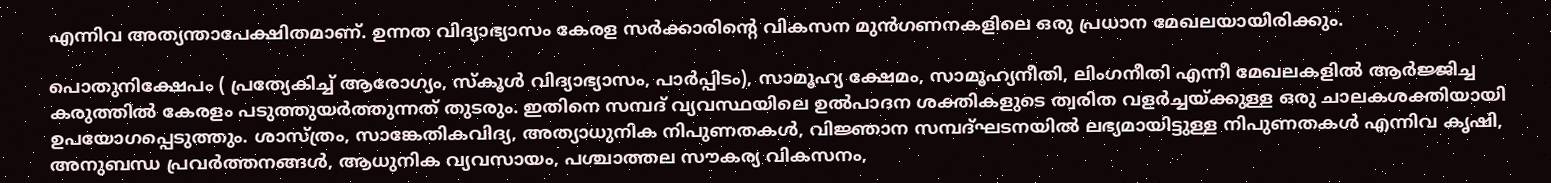എന്നിവ അത്യന്താപേക്ഷിതമാണ്. ഉന്നത വിദ്യാഭ്യാസം കേരള സര്‍ക്കാരിന്റെ വികസന മുന്‍ഗണനകളിലെ ഒരു പ്രധാന മേഖലയായിരിക്കും.

പൊതുനിക്ഷേപം ( പ്രത്യേകിച്ച് ആരോഗ്യം, സ്‌കൂള്‍ വിദ്യാഭ്യാസം, പാര്‍പ്പിടം), സാമൂഹ്യ ക്ഷേമം, സാമൂഹ്യനീതി, ലിംഗനീതി എന്നീ മേഖലകളില്‍ ആര്‍ജ്ജിച്ച കരുത്തില്‍ കേരളം പടുത്തുയര്‍ത്തുന്നത് തുടരും. ഇതിനെ സമ്പദ് വ്യവസ്ഥയിലെ ഉല്‍പാദന ശക്തികളുടെ ത്വരിത വളര്‍ച്ചയ്‌ക്കുള്ള ഒരു ചാലകശക്തിയായി ഉപയോഗപ്പെടുത്തും. ശാസ്ത്രം, സാങ്കേതികവിദ്യ, അത്യാധുനിക നിപുണതകള്‍, വിജ്ഞാന സമ്പദ്ഘടനയില്‍ ലഭ്യമായിട്ടുള്ള നിപുണതകള്‍ എന്നിവ കൃഷി, അനുബന്ധ പ്രവര്‍ത്തനങ്ങള്‍, ആധുനിക വ്യവസായം, പശ്ചാത്തല സൗകര്യ വികസനം,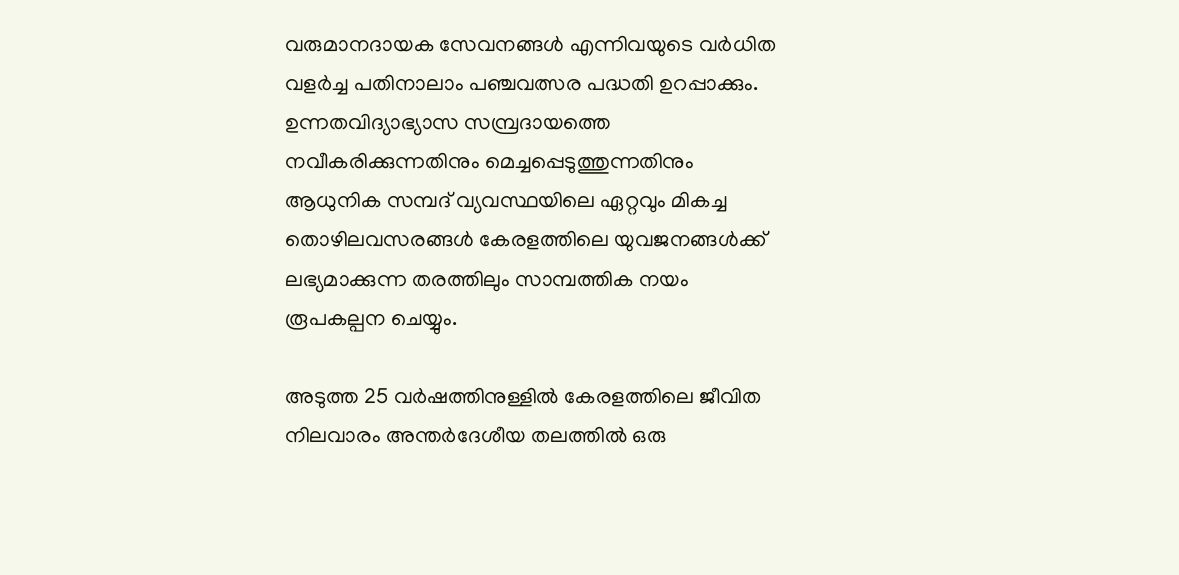വരുമാനദായക സേവനങ്ങള്‍ എന്നിവയുടെ വര്‍ധിത വളര്‍ച്ച പതിനാലാം പഞ്ചവത്സര പദ്ധതി ഉറപ്പാക്കും. ഉന്നതവിദ്യാഭ്യാസ സമ്പ്രദായത്തെ നവീകരിക്കുന്നതിനും മെച്ചപ്പെടുത്തുന്നതിനും ആധുനിക സമ്പദ് വ്യവസ്ഥയിലെ ഏറ്റവും മികച്ച തൊഴിലവസരങ്ങള്‍ കേരളത്തിലെ യുവജനങ്ങള്‍ക്ക് ലഭ്യമാക്കുന്ന തരത്തിലും സാമ്പത്തിക നയം രൂപകല്പന ചെയ്യും.

അടുത്ത 25 വര്‍ഷത്തിനുള്ളില്‍ കേരളത്തിലെ ജീവിത നിലവാരം അന്തര്‍ദേശീയ തലത്തില്‍ ഒരു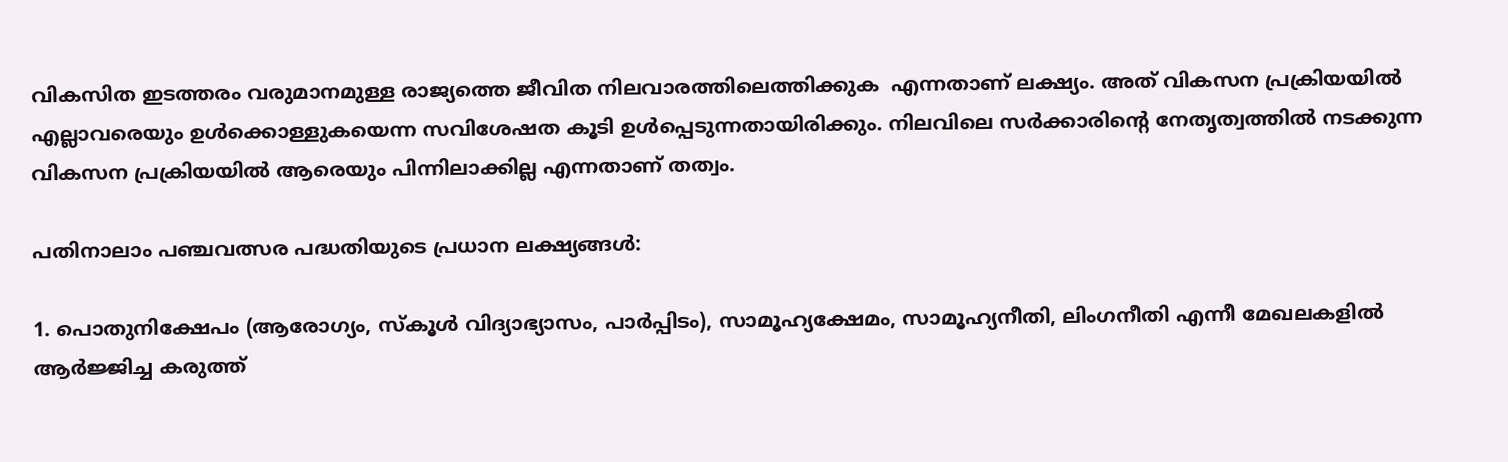വികസിത ഇടത്തരം വരുമാനമുള്ള രാജ്യത്തെ ജീവിത നിലവാരത്തിലെത്തിക്കുക  എന്നതാണ് ലക്ഷ്യം. അത് വികസന പ്രക്രിയയില്‍ എല്ലാവരെയും ഉള്‍ക്കൊള്ളുകയെന്ന സവിശേഷത കൂടി ഉള്‍പ്പെടുന്നതായിരിക്കും. നിലവിലെ സര്‍ക്കാരിന്റെ നേതൃത്വത്തില്‍ നടക്കുന്ന വികസന പ്രക്രിയയില്‍ ആരെയും പിന്നിലാക്കില്ല എന്നതാണ് തത്വം.

പതിനാലാം പഞ്ചവത്സര പദ്ധതിയുടെ പ്രധാന ലക്ഷ്യങ്ങള്‍:

1. പൊതുനിക്ഷേപം (ആരോഗ്യം, സ്‌കൂള്‍ വിദ്യാഭ്യാസം, പാര്‍പ്പിടം), സാമൂഹ്യക്ഷേമം, സാമൂഹ്യനീതി, ലിംഗനീതി എന്നീ മേഖലകളില്‍ ആര്‍ജ്ജിച്ച കരുത്ത്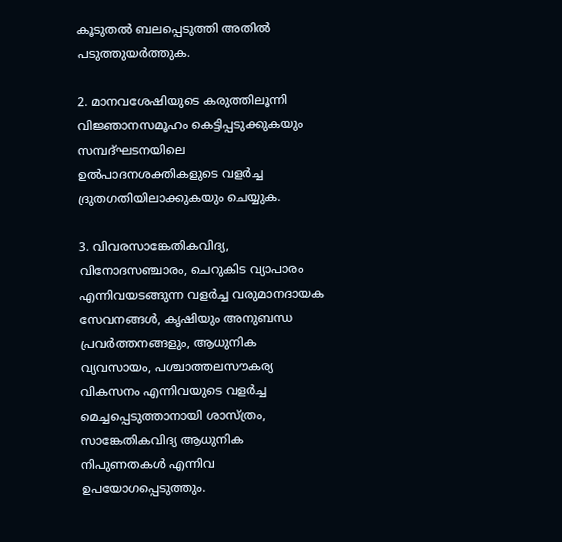കൂടുതല്‍ ബലപ്പെടുത്തി അതില്‍ പടുത്തുയര്‍ത്തുക.

2. മാനവശേഷിയുടെ കരുത്തിലൂന്നി വിജ്ഞാനസമൂഹം കെട്ടിപ്പടുക്കുകയും സമ്പദ്ഘടനയിലെ ഉല്‍പാദനശക്തികളുടെ വളര്‍ച്ച ദ്രുതഗതിയിലാക്കുകയും ചെയ്യുക.

3. വിവരസാങ്കേതികവിദ്യ, വിനോദസഞ്ചാരം, ചെറുകിട വ്യാപാരം എന്നിവയടങ്ങുന്ന വളര്‍ച്ച വരുമാനദായക സേവനങ്ങള്‍, കൃഷിയും അനുബന്ധ പ്രവര്‍ത്തനങ്ങളും, ആധുനിക വ്യവസായം, പശ്ചാത്തലസൗകര്യ വികസനം എന്നിവയുടെ വളര്‍ച്ച മെച്ചപ്പെടുത്താനായി ശാസ്ത്രം, സാങ്കേതികവിദ്യ ആധുനിക നിപുണതകള്‍ എന്നിവ ഉപയോഗപ്പെടുത്തും.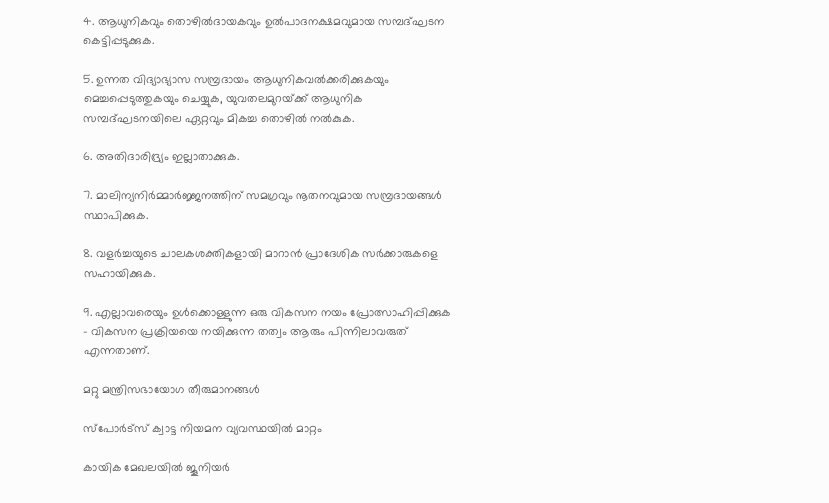4. ആധുനികവും തൊഴില്‍ദായകവും ഉല്‍പാദനക്ഷമവുമായ സമ്പദ്ഘടന കെട്ടിപ്പടുക്കുക.

5. ഉന്നത വിദ്യാഭ്യാസ സമ്പ്രദായം ആധുനികവല്‍ക്കരിക്കുകയും മെച്ചപ്പെടുത്തുകയും ചെയ്യുക, യുവതലമുറയ്‌ക്ക് ആധുനിക സമ്പദ്ഘടനയിലെ ഏറ്റവും മികച്ച തൊഴില്‍ നല്‍കുക.

6. അതിദാരിദ്ര്യം ഇല്ലാതാക്കുക.

7. മാലിന്യനിര്‍മ്മാര്‍ജ്ജനത്തിന് സമഗ്രവും നൂതനവുമായ സമ്പ്രദായങ്ങള്‍ സ്ഥാപിക്കുക.

8. വളര്‍ച്ചയുടെ ചാലകശക്തികളായി മാറാന്‍ പ്രാദേശിക സര്‍ക്കാരുകളെ സഹായിക്കുക.

9. എല്ലാവരെയും ഉള്‍ക്കൊള്ളുന്ന ഒരു വികസന നയം പ്രോത്സാഹിപ്പിക്കുക – വികസന പ്രക്രിയയെ നയിക്കുന്ന തത്വം ആരും പിന്നിലാവരുത് എന്നതാണ്.

മറ്റു മന്ത്രിസഭായോഗ തീരുമാനങ്ങള്‍

സ്‌പോര്‍ട്‌സ് ക്വാട്ട നിയമന വ്യവസ്ഥയില്‍ മാറ്റം

കായിക മേഖലയില്‍ ജൂനിയര്‍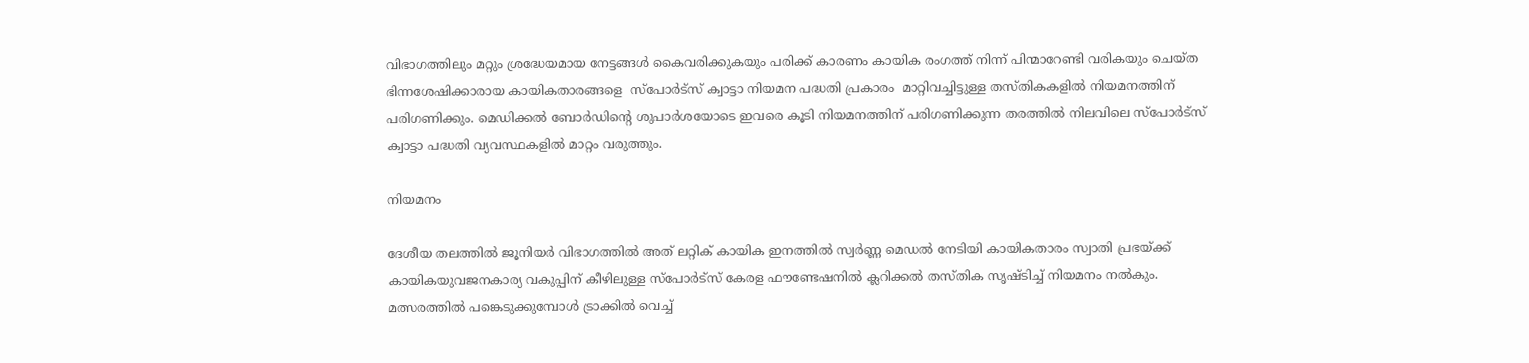വിഭാഗത്തിലും മറ്റും ശ്രദ്ധേയമായ നേട്ടങ്ങള്‍ കൈവരിക്കുകയും പരിക്ക് കാരണം കായിക രംഗത്ത് നിന്ന് പിന്മാറേണ്ടി വരികയും ചെയ്ത  ഭിന്നശേഷിക്കാരായ കായികതാരങ്ങളെ  സ്‌പോര്‍ട്‌സ് ക്വാട്ടാ നിയമന പദ്ധതി പ്രകാരം  മാറ്റിവച്ചിട്ടുള്ള തസ്തികകളില്‍ നിയമനത്തിന് പരിഗണിക്കും. മെഡിക്കല്‍ ബോര്‍ഡിന്റെ ശുപാര്‍ശയോടെ ഇവരെ കൂടി നിയമനത്തിന് പരിഗണിക്കുന്ന തരത്തില്‍ നിലവിലെ സ്‌പോര്‍ട്‌സ് ക്വാട്ടാ പദ്ധതി വ്യവസ്ഥകളില്‍ മാറ്റം വരുത്തും.

നിയമനം

ദേശീയ തലത്തില്‍ ജൂനിയര്‍ വിഭാഗത്തില്‍ അത് ലറ്റിക് കായിക ഇനത്തില്‍ സ്വര്‍ണ്ണ മെഡല്‍ നേടിയി കായികതാരം സ്വാതി പ്രഭയ്‌ക്ക് കായികയുവജനകാര്യ വകുപ്പിന് കീഴിലുള്ള സ്‌പോര്‍ട്‌സ് കേരള ഫൗണ്ടേഷനില്‍ ക്ലറിക്കല്‍ തസ്തിക സൃഷ്ടിച്ച് നിയമനം നല്‍കും. മത്സരത്തില്‍ പങ്കെടുക്കുമ്പോള്‍ ട്രാക്കില്‍ വെച്ച്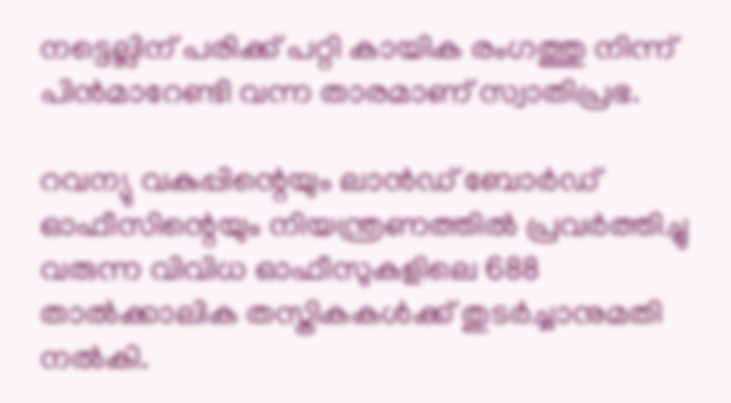നട്ടെല്ലിന് പരിക്ക് പറ്റി കായിക രംഗത്തു നിന്ന് പിന്‍മാറേണ്ടി വന്ന താരമാണ് സ്വാതിപ്രഭ.

റവന്യു വകുപ്പിന്റെയും ലാന്‍ഡ് ബോര്‍ഡ് ഓഫീസിന്റെയും നിയന്ത്രണത്തില്‍ പ്രവര്‍ത്തിച്ചു വരുന്ന വിവിധ ഓഫീസുകളിലെ 688 താല്‍ക്കാലിക തസ്തികകള്‍ക്ക് തുടര്‍ച്ചാനുമതി നല്‍കി.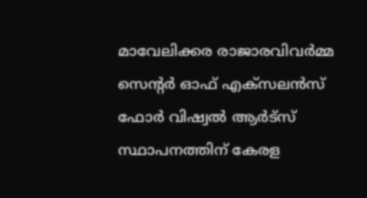മാവേലിക്കര രാജാരവിവര്‍മ്മ സെന്റര്‍ ഓഫ് എക്‌സലന്‍സ് ഫോര്‍ വിഷ്വല്‍ ആര്‍ട്‌സ് സ്ഥാപനത്തിന് കേരള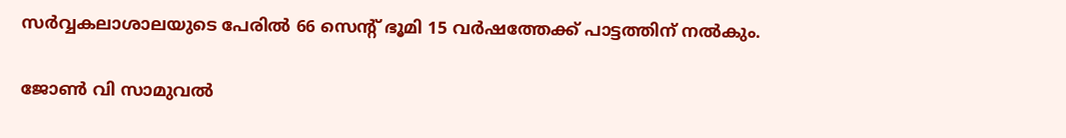സര്‍വ്വകലാശാലയുടെ പേരില്‍ 66 സെന്റ് ഭൂമി 15 വര്‍ഷത്തേക്ക് പാട്ടത്തിന് നല്‍കും.

ജോണ്‍ വി സാമുവല്‍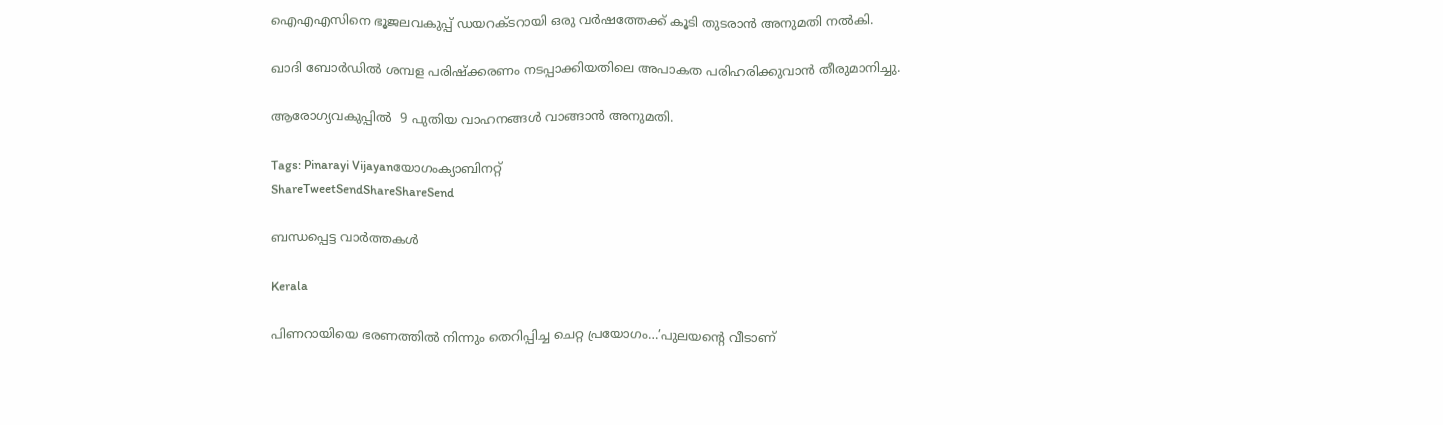ഐഎഎസിനെ ഭൂജലവകുപ്പ് ഡയറക്ടറായി ഒരു വര്‍ഷത്തേക്ക് കൂടി തുടരാന്‍ അനുമതി നല്‍കി.

ഖാദി ബോര്‍ഡില്‍ ശമ്പള പരിഷ്‌ക്കരണം നടപ്പാക്കിയതിലെ അപാകത പരിഹരിക്കുവാന്‍ തീരുമാനിച്ചു.

ആരോഗ്യവകുപ്പില്‍  9 പുതിയ വാഹനങ്ങള്‍ വാങ്ങാന്‍ അനുമതി.

Tags: Pinarayi Vijayanയോഗംക്യാബിനറ്റ്
ShareTweetSendShareShareSend

ബന്ധപ്പെട്ട വാര്‍ത്തകള്‍

Kerala

പിണറായിയെ ഭരണത്തില്‍ നിന്നും തെറിപ്പിച്ച ചെറ്റ പ്രയോഗം…’പുലയന്റെ വീടാണ്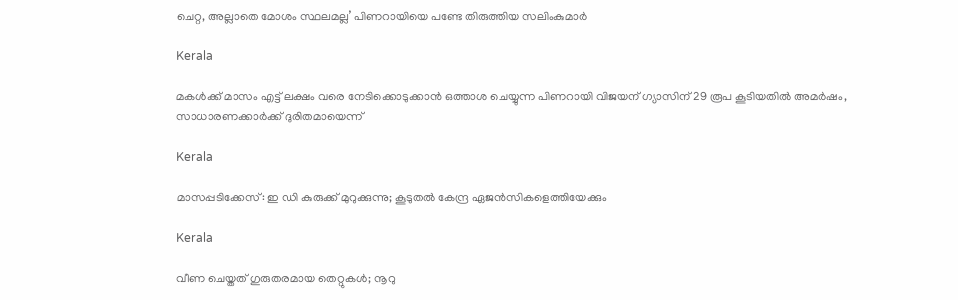ചെറ്റ, അല്ലാതെ മോശം സ്ഥലമല്ല’ പിണറായിയെ പണ്ടേ തിരുത്തിയ സലിംകുമാര്‍

Kerala

മകള്‍ക്ക് മാസം എട്ട് ലക്ഷം വരെ നേടിക്കൊടുക്കാന്‍ ഒത്താശ ചെയ്യുന്ന പിണറായി വിജയന് ഗ്യാസിന് 29 രൂപ കൂടിയതില്‍ അമര്‍ഷം, സാധാരണക്കാര്‍ക്ക് ദുരിതമായെന്ന്

Kerala

മാസപ്പടിക്കേസ്: ഇ ഡി കുരുക്ക് മുറുക്കുന്നു; കൂടുതല്‍ കേന്ദ്ര ഏജന്‍സികളെത്തിയേക്കും

Kerala

വീണ ചെയ്തത് ഗുരുതരമായ തെറ്റുകള്‍; നൂറു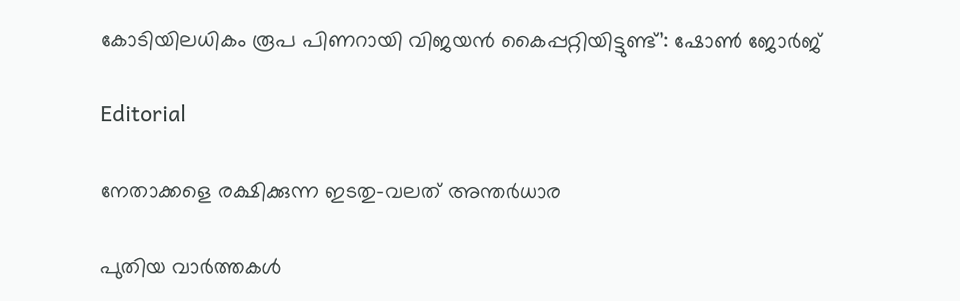കോടിയിലധികം രൂപ പിണറായി വിജയന്‍ കൈപ്പറ്റിയിട്ടുണ്ട്’: ഷോണ്‍ ജോര്‍ജ്

Editorial

നേതാക്കളെ രക്ഷിക്കുന്ന ഇടതു-വലത് അന്തര്‍ധാര

പുതിയ വാര്‍ത്തകള്‍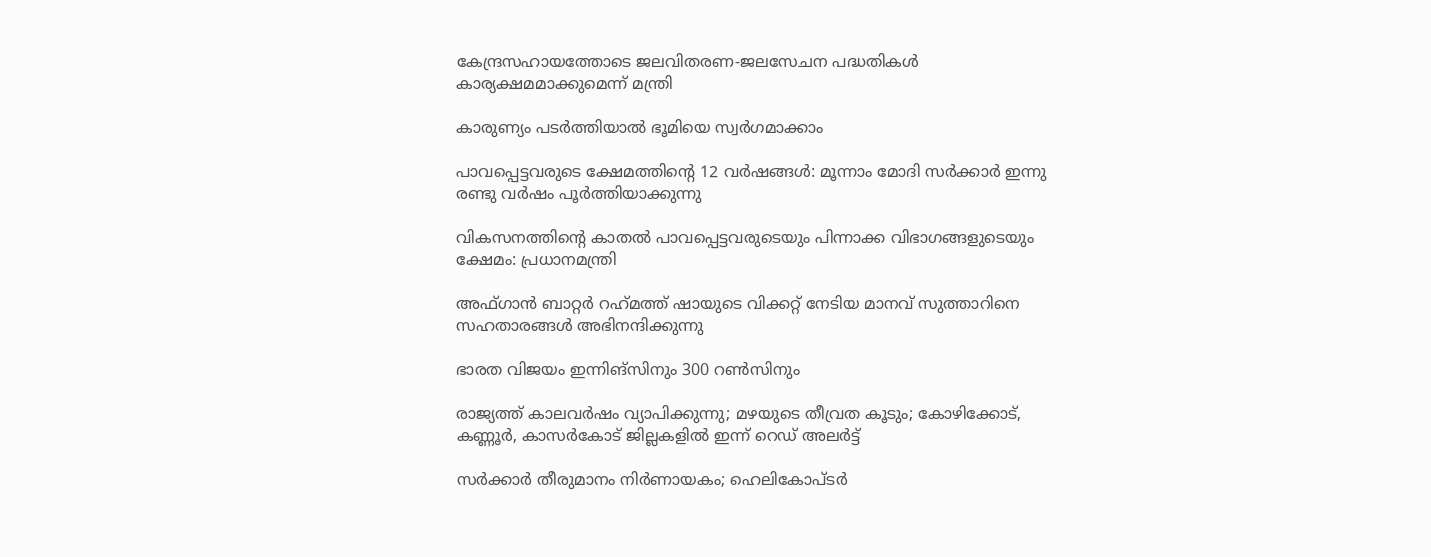കേന്ദ്രസഹായത്തോടെ ജലവിതരണ-ജലസേചന പദ്ധതികള്‍ കാര്യക്ഷമമാക്കുമെന്ന് മന്ത്രി

കാരുണ്യം പടര്‍ത്തിയാല്‍ ഭൂമിയെ സ്വര്‍ഗമാക്കാം

പാവപ്പെട്ടവരുടെ ക്ഷേമത്തിന്റെ 12 വര്‍ഷങ്ങള്‍: മൂന്നാം മോദി സര്‍ക്കാര്‍ ഇന്നു രണ്ടു വര്‍ഷം പൂര്‍ത്തിയാക്കുന്നു

വികസനത്തിന്റെ കാതല്‍ പാവപ്പെട്ടവരുടെയും പിന്നാക്ക വിഭാഗങ്ങളുടെയും ക്ഷേമം: പ്രധാനമന്ത്രി

അഫ്ഗാന്‍ ബാറ്റര്‍ റഹ്‌മത്ത് ഷായുടെ വിക്കറ്റ് നേടിയ മാനവ് സുത്താറിനെ സഹതാരങ്ങള്‍ അഭിനന്ദിക്കുന്നു

ഭാരത വിജയം ഇന്നിങ്‌സിനും 300 റണ്‍സിനും

രാജ്യത്ത് കാലവര്‍ഷം വ്യാപിക്കുന്നു; മഴയുടെ തീവ്രത കൂടും; കോഴിക്കോട്, കണ്ണൂര്‍, കാസര്‍കോട് ജില്ലകളില്‍ ഇന്ന് റെഡ് അലര്‍ട്ട്

സര്‍ക്കാര്‍ തീരുമാനം നിര്‍ണായകം; ഹെലികോപ്ടര്‍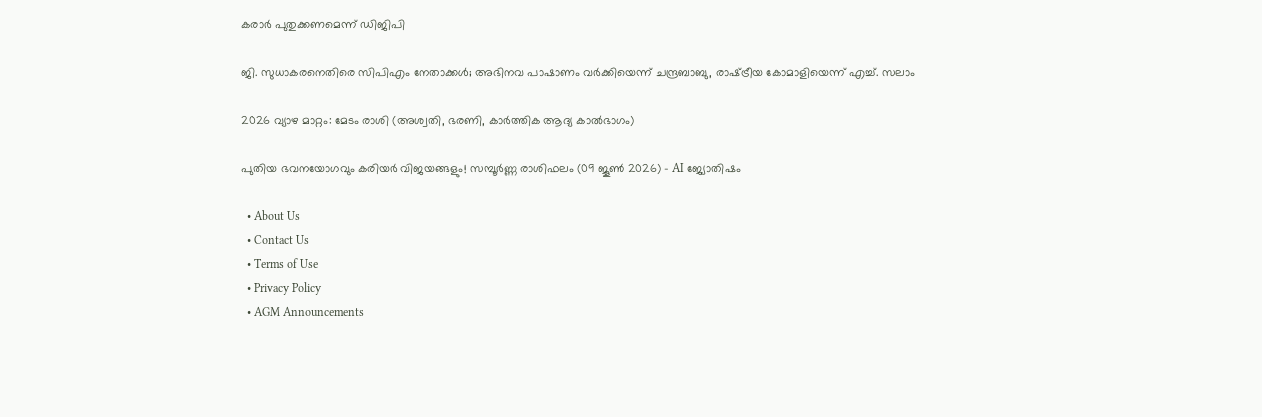കരാര്‍ പുതുക്കണമെന്ന് ഡിജിപി

ജി. സുധാകരനെതിരെ സിപിഎം നേതാക്കള്‍; അഭിനവ പാഷാണം വര്‍ക്കിയെന്ന് ചന്ദ്രബാബു, രാഷ്‌ട്രീയ കോമാളിയെന്ന് എച്ച്. സലാം

2026 വ്യാഴ മാറ്റം: മേടം രാശി (അശ്വതി, ഭരണി, കാർത്തിക ആദ്യ കാൽഭാഗം)

പുതിയ ഭവനയോഗവും കരിയർ വിജയങ്ങളും! സമ്പൂർണ്ണ രാശിഫലം (09 ജൂൺ 2026) – AI ജ്യോതിഷം

  • About Us
  • Contact Us
  • Terms of Use
  • Privacy Policy
  • AGM Announcements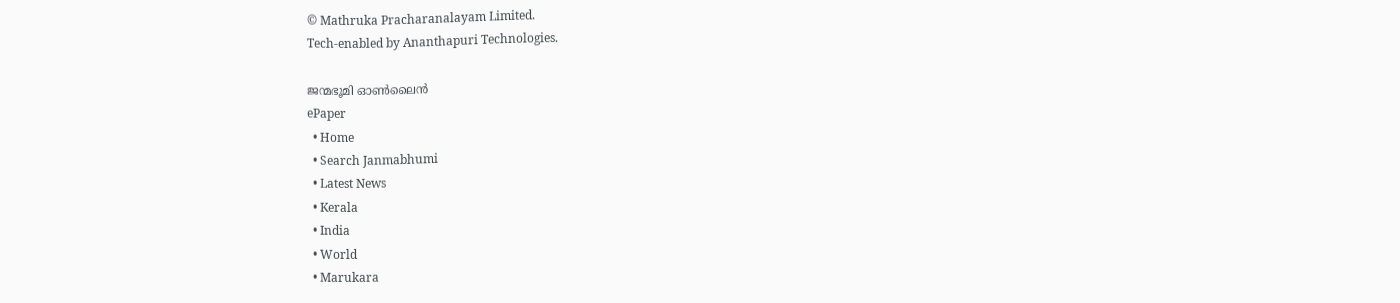© Mathruka Pracharanalayam Limited.
Tech-enabled by Ananthapuri Technologies.

ജന്മഭൂമി ഓണ്‍ലൈന്‍
ePaper
  • Home
  • Search Janmabhumi
  • Latest News
  • Kerala
  • India
  • World
  • Marukara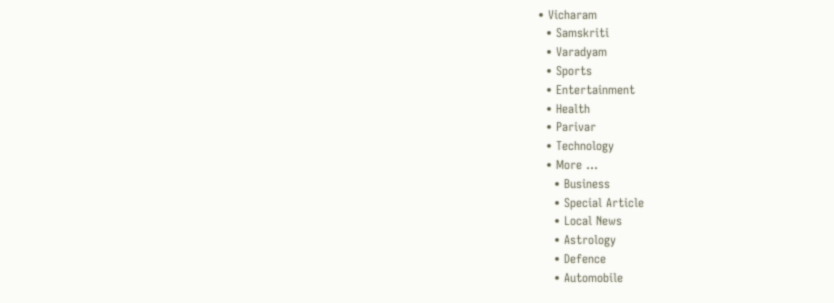• Vicharam
  • Samskriti
  • Varadyam
  • Sports
  • Entertainment
  • Health
  • Parivar
  • Technology
  • More …
    • Business
    • Special Article
    • Local News
    • Astrology
    • Defence
    • Automobile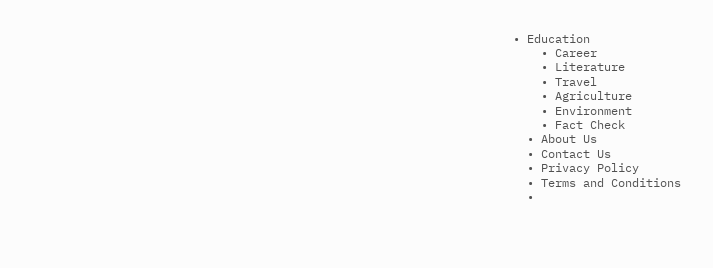• Education
    • Career
    • Literature
    • Travel
    • Agriculture
    • Environment
    • Fact Check
  • About Us
  • Contact Us
  • Privacy Policy
  • Terms and Conditions
  •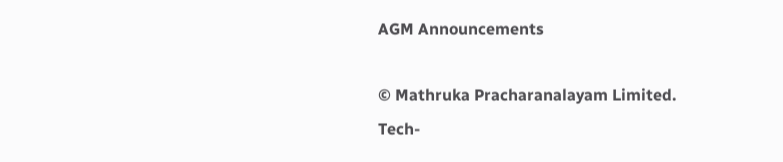AGM Announcements

© Mathruka Pracharanalayam Limited.
Tech-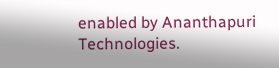enabled by Ananthapuri Technologies.